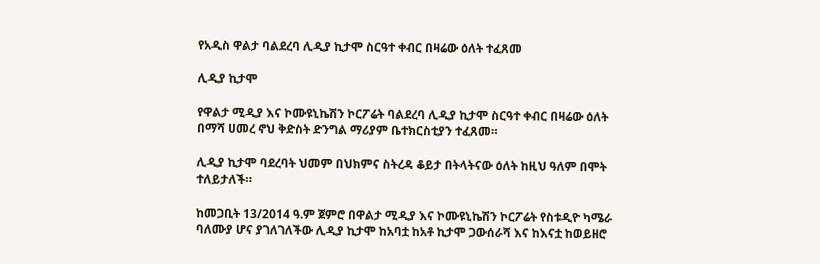የአዲስ ዋልታ ባልደረባ ሊዲያ ኪታሞ ስርዓተ ቀብር በዛሬው ዕለት ተፈጸመ

ሊዲያ ኪታሞ

የዋልታ ሚዲያ እና ኮሙዩኒኬሽን ኮርፖሬት ባልደረባ ሊዲያ ኪታሞ ስርዓተ ቀብር በዛሬው ዕለት በማሻ ሀመረ ኖህ ቅድስት ድንግል ማሪያም ቤተክርስቲያን ተፈጸመ።

ሊዲያ ኪታሞ ባደረባት ህመም በህክምና ስትረዳ ቆይታ በትላትናው ዕለት ከዚህ ዓለም በሞት ተለይታለች።

ከመጋቢት 13/2014 ዓ.ም ጀምሮ በዋልታ ሚዲያ እና ኮሙዩኒኬሽን ኮርፖሬት የስቱዲዮ ካሜራ ባለሙያ ሆና ያገለገለችው ሊዲያ ኪታሞ ከአባቷ ከአቶ ኪታሞ ጋውሰራሻ እና ከእናቷ ከወይዘሮ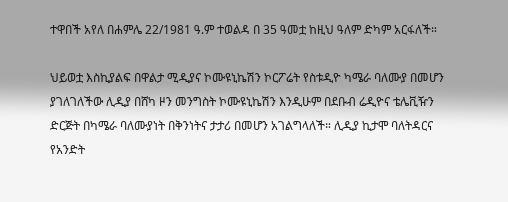ተዋበች አየለ በሐምሌ 22/1981 ዓ.ም ተወልዳ በ 35 ዓመቷ ከዚህ ዓለም ድካም አርፋለች።

ህይወቷ እስኪያልፍ በዋልታ ሚዲያና ኮሙዩኒኬሽን ኮርፖሬት የስቱዲዮ ካሜራ ባለሙያ በመሆን ያገለገለችው ሊዲያ በሸካ ዞን መንግስት ኮሙዩኒኬሽን እንዲሁም በደቡብ ሬዲዮና ቴሌቪዥን ድርጅት በካሜራ ባለሙያነት በቅንነትና ታታሪ በመሆን አገልግላለች። ሊዲያ ኪታሞ ባለትዳርና የአንድት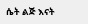ሴት ልጅ እናት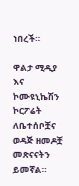ነበረች።

ዋልታ ሚዲያ እና ኮሙዩኒኬሽን ኮርፖሬት ለቤተሰቦቿና ወዳጅ ዘመዶቿ መጽናናትን ይመኛል።